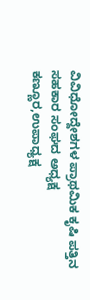ವಿವಿಧೋದ್ದೇಶಗಳ ಪ್ರಾಥಮಿಕ ಕೃಷಿ ಪತ್ತಿನ ಸಹಕಾರ ಸಂಘದ ಅಧ್ಯಕ್ಷ ಕಣ್ಣೂರ,ಉಪಾಧ್ಯಕ್ಷ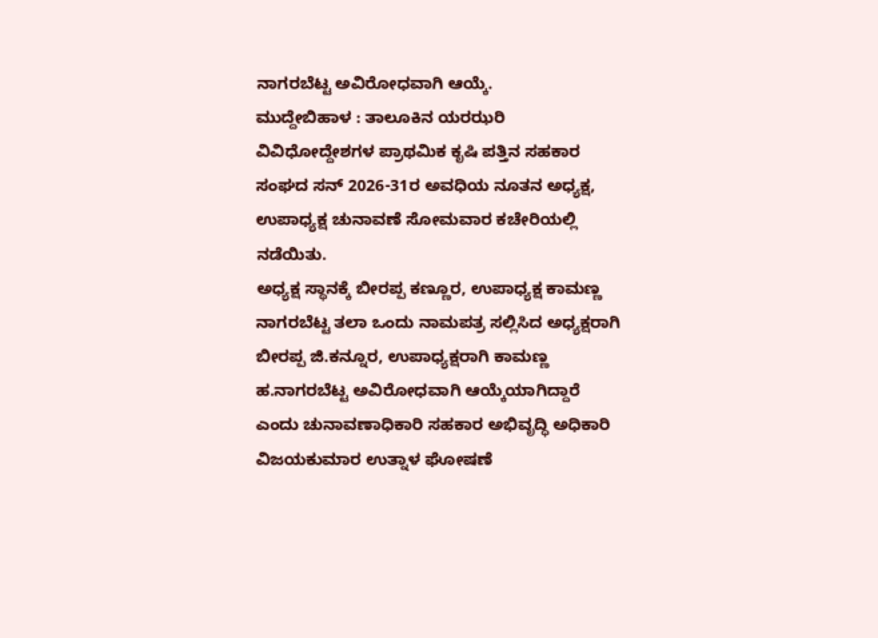ನಾಗರಬೆಟ್ಟ ಅವಿರೋಧವಾಗಿ ಆಯ್ಕೆ.
ಮುದ್ದೇಬಿಹಾಳ : ತಾಲೂಕಿನ ಯರಝರಿ ವಿವಿಧೋದ್ದೇಶಗಳ ಪ್ರಾಥಮಿಕ ಕೃಷಿ ಪತ್ತಿನ ಸಹಕಾರ ಸಂಘದ ಸನ್ 2026-31ರ ಅವಧಿಯ ನೂತನ ಅಧ್ಯಕ್ಷ, ಉಪಾಧ್ಯಕ್ಷ ಚುನಾವಣೆ ಸೋಮವಾರ ಕಚೇರಿಯಲ್ಲಿ ನಡೆಯಿತು.
ಅಧ್ಯಕ್ಷ ಸ್ಥಾನಕ್ಕೆ ಬೀರಪ್ಪ ಕಣ್ಣೂರ, ಉಪಾಧ್ಯಕ್ಷ ಕಾಮಣ್ಣ ನಾಗರಬೆಟ್ಟ ತಲಾ ಒಂದು ನಾಮಪತ್ರ ಸಲ್ಲಿಸಿದ ಅಧ್ಯಕ್ಷರಾಗಿ ಬೀರಪ್ಪ ಜಿ.ಕನ್ನೂರ, ಉಪಾಧ್ಯಕ್ಷರಾಗಿ ಕಾಮಣ್ಣ ಹ.ನಾಗರಬೆಟ್ಟ ಅವಿರೋಧವಾಗಿ ಆಯ್ಕೆಯಾಗಿದ್ದಾರೆ ಎಂದು ಚುನಾವಣಾಧಿಕಾರಿ ಸಹಕಾರ ಅಭಿವೃದ್ಧಿ ಅಧಿಕಾರಿ ವಿಜಯಕುಮಾರ ಉತ್ನಾಳ ಘೋಷಣೆ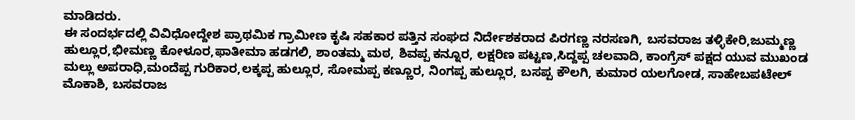ಮಾಡಿದರು.
ಈ ಸಂದರ್ಭದಲ್ಲಿ ವಿವಿಧೋದ್ದೇಶ ಪ್ರಾಥಮಿಕ ಗ್ರಾಮೀಣ ಕೃಷಿ ಸಹಕಾರ ಪತ್ತಿನ ಸಂಘದ ನಿರ್ದೇಶಕರಾದ ಪಿರಗಣ್ಣ ನರಸಣಗಿ, ಬಸವರಾಜ ತಳ್ಳಿಕೇರಿ,ಜುಮ್ಮಣ್ಣ ಹುಲ್ಲೂರ,ಭೀಮಣ್ಣ ಕೋಳೂರ,ಫಾತೀಮಾ ಹಡಗಲಿ, ಶಾಂತಮ್ಮ ಮಠ, ಶಿವಪ್ಪ ಕನ್ನೂರ, ಲಕ್ಷರಿಣ ಪಟ್ಟಣ,ಸಿದ್ದಪ್ಪ ಚಲವಾದಿ, ಕಾಂಗ್ರೆಸ್ ಪಕ್ಷದ ಯುವ ಮುಖಂಡ ಮಲ್ಲು ಅಪರಾಧಿ,ಮಂದೆಪ್ಪ ಗುರಿಕಾರ,ಲಕ್ಕಪ್ಪ ಹುಲ್ಲೂರ, ಸೋಮಪ್ಪ ಕಣ್ಣೂರ, ನಿಂಗಪ್ಪ ಹುಲ್ಲೂರ, ಬಸಪ್ಪ ಕೌಲಗಿ, ಕುಮಾರ ಯಲಗೋಡ, ಸಾಹೇಬಪಟೇಲ್ ಮೊಕಾಶಿ, ಬಸವರಾಜ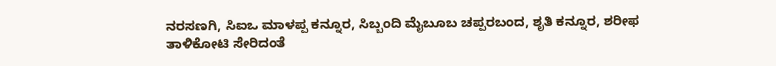ನರಸಣಗಿ, ಸಿಐಒ ಮಾಳಪ್ಪ ಕನ್ನೂರ, ಸಿಬ್ಬಂದಿ ಮೈಬೂಬ ಚಪ್ಪರಬಂದ, ಶೃತಿ ಕನ್ನೂರ, ಶರೀಫ ತಾಳಿಕೋಟಿ ಸೇರಿದಂತೆ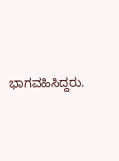ಭಾಗವಹಿಸಿದ್ದರು.